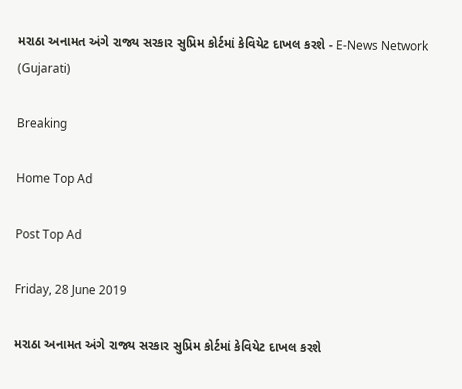મરાઠા અનામત અંગે રાજ્ય સરકાર સુપ્રિમ કોર્ટમાં કેવિયેટ દાખલ કરશે - E-News Network (Gujarati)

Breaking

Home Top Ad

Post Top Ad

Friday, 28 June 2019

મરાઠા અનામત અંગે રાજ્ય સરકાર સુપ્રિમ કોર્ટમાં કેવિયેટ દાખલ કરશે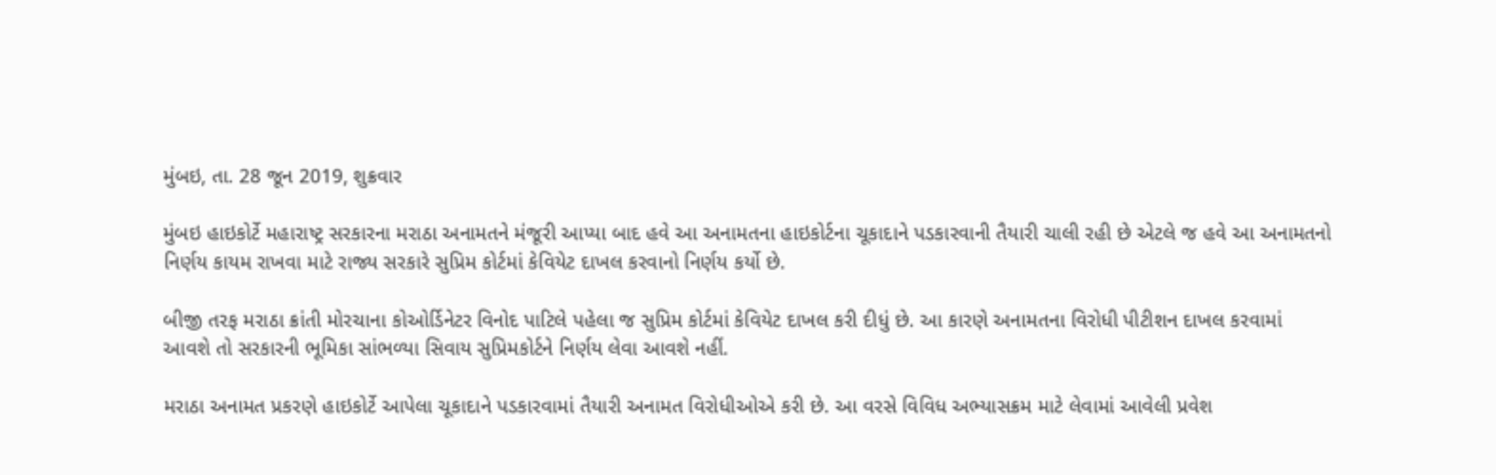મુંબઇ, તા. 28 જૂન 2019, શુક્રવાર

મુંબઇ હાઇકોર્ટે મહારાષ્ટ્ર સરકારના મરાઠા અનામતને મંજૂરી આપ્યા બાદ હવે આ અનામતના હાઇકોર્ટના ચૂકાદાને પડકારવાની તૈયારી ચાલી રહી છે એટલે જ હવે આ અનામતનો નિર્ણય કાયમ રાખવા માટે રાજ્ય સરકારે સુપ્રિમ કોર્ટમાં કેવિયેટ દાખલ કરવાનો નિર્ણય કર્યો છે.

બીજી તરફ મરાઠા ક્રાંતી મોરચાના કોઓર્ડિનેટર વિનોદ પાટિલે પહેલા જ સુપ્રિમ કોર્ટમાં કેવિયેટ દાખલ કરી દીધું છે. આ કારણે અનામતના વિરોધી પીટીશન દાખલ કરવામાં આવશે તો સરકારની ભૂમિકા સાંભળ્યા સિવાય સુપ્રિમકોર્ટને નિર્ણય લેવા આવશે નહીં.

મરાઠા અનામત પ્રકરણે હાઇકોર્ટે આપેલા ચૂકાદાને પડકારવામાં તૈયારી અનામત વિરોધીઓએ કરી છે. આ વરસે વિવિધ અભ્યાસક્રમ માટે લેવામાં આવેલી પ્રવેશ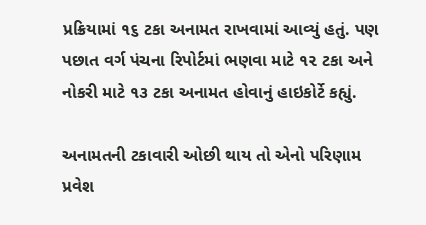પ્રક્રિયામાં ૧૬ ટકા અનામત રાખવામાં આવ્યું હતું. પણ પછાત વર્ગ પંચના રિપોર્ટમાં ભણવા માટે ૧૨ ટકા અને નોકરી માટે ૧૩ ટકા અનામત હોવાનું હાઇકોર્ટે કહ્યું.

અનામતની ટકાવારી ઓછી થાય તો એનો પરિણામ પ્રવેશ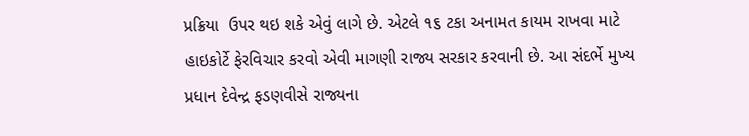પ્રક્રિયા  ઉપર થઇ શકે એવું લાગે છે. એટલે ૧૬ ટકા અનામત કાયમ રાખવા માટે હાઇકોર્ટે ફેરવિચાર કરવો એવી માગણી રાજ્ય સરકાર કરવાની છે. આ સંદર્ભે મુખ્ય પ્રધાન દેવેન્દ્ર ફડણવીસે રાજ્યના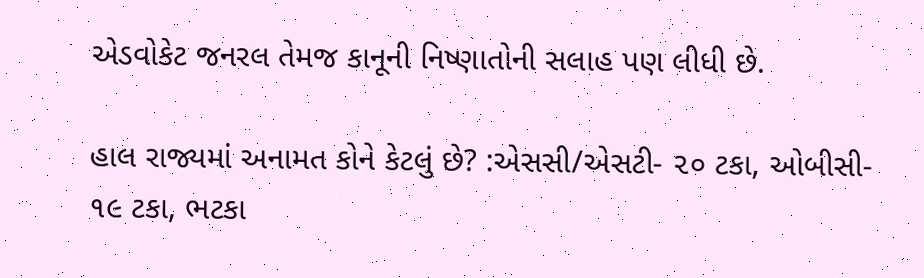એડવોકેટ જનરલ તેમજ કાનૂની નિષ્ણાતોની સલાહ પણ લીધી છે.

હાલ રાજ્યમાં અનામત કોને કેટલું છે? :એસસી/એસટી- ૨૦ ટકા, ઓબીસી- ૧૯ ટકા, ભટકા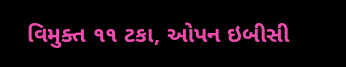વિમુક્ત ૧૧ ટકા, ઓપન ઇબીસી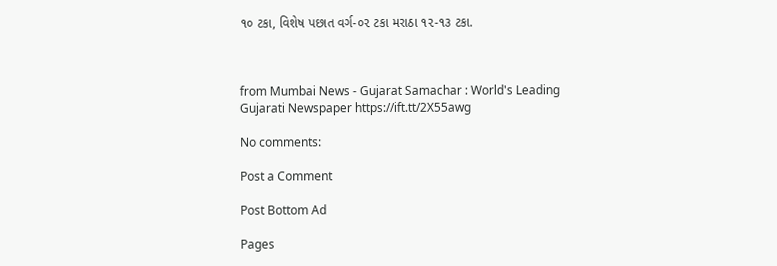૧૦ ટકા, વિશેષ પછાત વર્ગ-૦૨ ટકા મરાઠા ૧૨-૧૩ ટકા.



from Mumbai News - Gujarat Samachar : World's Leading Gujarati Newspaper https://ift.tt/2X55awg

No comments:

Post a Comment

Post Bottom Ad

Pages